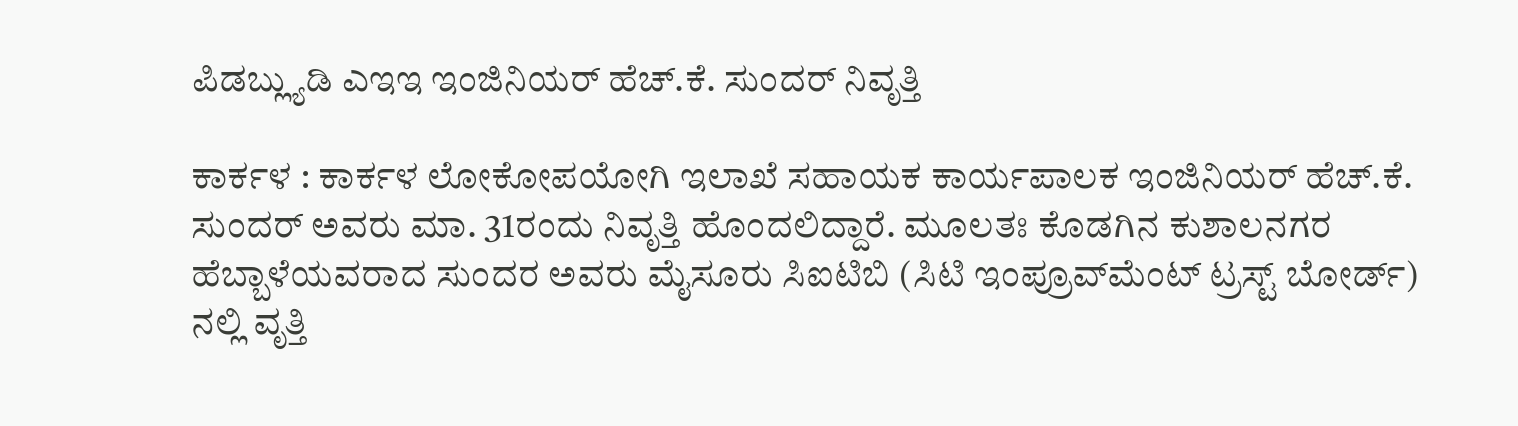ಪಿಡಬ್ಲ್ಯುಡಿ ಎಇಇ ಇಂಜಿನಿಯರ್ ಹೆಚ್.ಕೆ. ಸುಂದರ್‌ ನಿವೃತ್ತಿ

ಕಾರ್ಕಳ : ಕಾರ್ಕಳ ಲೋಕೋಪಯೋಗಿ ಇಲಾಖೆ ಸಹಾಯಕ ಕಾರ್ಯಪಾಲಕ ಇಂಜಿನಿಯರ್‌ ಹೆಚ್.ಕೆ. ಸುಂದರ್‌ ಅವರು ಮಾ. 31ರಂದು ನಿವೃತ್ತಿ ಹೊಂದಲಿದ್ದಾರೆ. ಮೂಲತಃ ಕೊಡಗಿನ ಕುಶಾಲನಗರ ಹೆಬ್ಬಾಳೆಯವರಾದ ಸುಂದರ ಅವರು ಮೈಸೂರು ಸಿಐಟಿಬಿ (ಸಿಟಿ ಇಂಪ್ರೂವ್‌ಮೆಂಟ್‌ ಟ್ರಸ್ಟ್‌ ಬೋರ್ಡ್) ನಲ್ಲಿ ವೃತ್ತಿ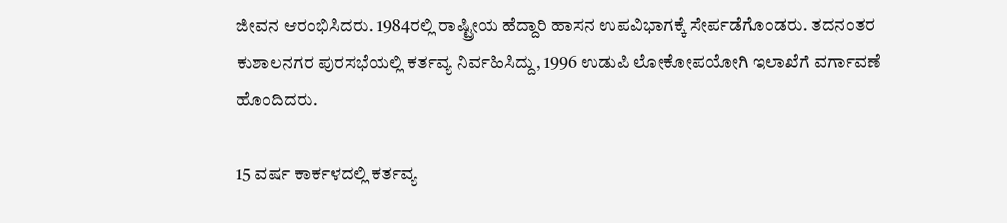ಜೀವನ ಆರಂಭಿಸಿದರು. 1984ರಲ್ಲಿ ರಾಷ್ಟ್ರೀಯ ಹೆದ್ದಾರಿ ಹಾಸನ ಉಪವಿಭಾಗಕ್ಕೆ ಸೇರ್ಪಡೆಗೊಂಡರು. ತದನಂತರ ಕುಶಾಲನಗರ ಪುರಸಭೆಯಲ್ಲಿ ಕರ್ತವ್ಯ ನಿರ್ವಹಿಸಿದ್ದು, 1996 ಉಡುಪಿ ಲೋಕೋಪಯೋಗಿ ಇಲಾಖೆಗೆ ವರ್ಗಾವಣೆ ಹೊಂದಿದರು.

15 ವರ್ಷ ಕಾರ್ಕಳದಲ್ಲಿ ಕರ್ತವ್ಯ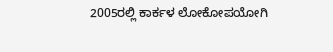2005ರಲ್ಲಿ ಕಾರ್ಕಳ ಲೋಕೋಪಯೋಗಿ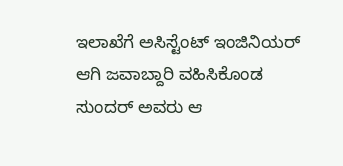ಇಲಾಖೆಗೆ ಅಸಿಸ್ಟೆಂಟ್‌ ಇಂಜಿನಿಯರ್‌ ಆಗಿ ಜವಾಬ್ದಾರಿ ವಹಿಸಿಕೊಂಡ ಸುಂದರ್‌ ಅವರು ಆ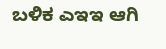ಬಳಿಕ ಎಇಇ ಆಗಿ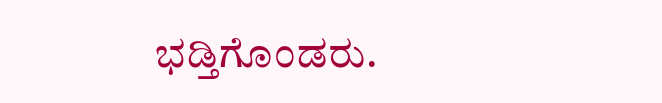ಭಡ್ತಿಗೊಂಡರು.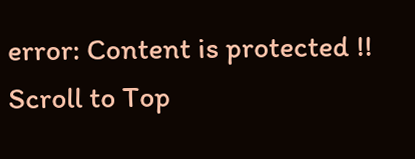error: Content is protected !!
Scroll to Top